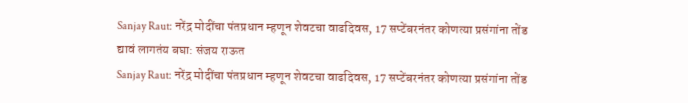Sanjay Raut: नरेंद्र मोदींचा पंतप्रधान म्हणून शेवटचा वाढदिवस, 17 सप्टेंबरनंतर कोणत्या प्रसंगांना तोंड द्यावं लागतंय बघा: संजय राऊत
Sanjay Raut: नरेंद्र मोदींचा पंतप्रधान म्हणून शेवटचा वाढदिवस, 17 सप्टेंबरनंतर कोणत्या प्रसंगांना तोंड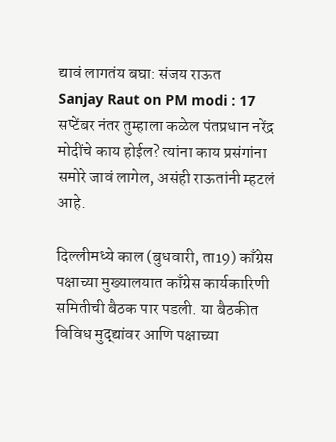द्यावं लागतंय बघा: संजय राऊत
Sanjay Raut on PM modi : 17 सप्टेंबर नंतर तुम्हाला कळेल पंतप्रधान नरेंद्र मोदींचे काय होईल? त्यांना काय प्रसंगांना समोरे जावं लागेल, असंही राऊतांनी म्हटलं आहे.

दिल्लीमध्ये काल (बुधवारी, ता19) काँग्रेस पक्षाच्या मुख्यालयात काँग्रेस कार्यकारिणी समितीची बैठक पार पडली. या बैठकीत विविध मुद्द्यांवर आणि पक्षाच्या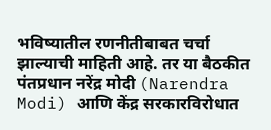भविष्यातील रणनीतीबाबत चर्चा झाल्याची माहिती आहे. तर या बैठकीत पंतप्रधान नरेंद्र मोदी (Narendra Modi) आणि केंद्र सरकारविरोधात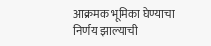आक्रमक भूमिका घेण्याचा निर्णय झाल्याची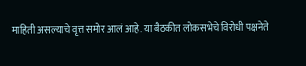माहिती असल्याचे वृत्त समोर आलं आहे. या बैठकीत लोकसभेचे विरोधी पक्षनेते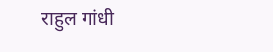राहुल गांधी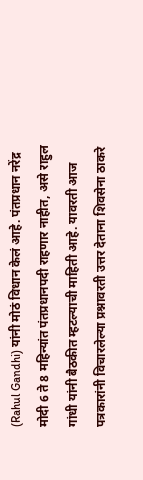(Rahul Gandhi) यांनी मोठं विधान केलं आहे. पंतप्रधान नरेंद्र मोदी 6 ते 8 महिन्यांत पंतप्रधानपदी राहणार नाहीत, असे राहुल गांधी यांनी बैठकीत म्हटल्याची माहिती आहे. यावरती आज पत्रकारांनी विचारलेल्या प्रश्नावरती उत्तर देताना शिवसेना ठाकरे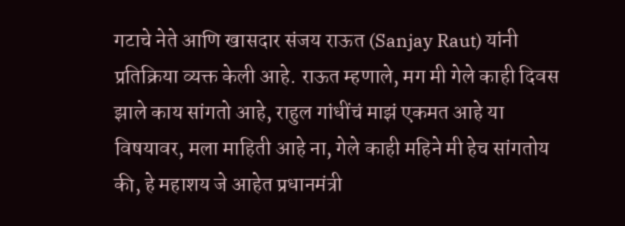गटाचे नेते आणि खासदार संजय राऊत (Sanjay Raut) यांनी प्रतिक्रिया व्यक्त केली आहे. राऊत म्हणाले, मग मी गेले काही दिवस झाले काय सांगतो आहे, राहुल गांधींचं माझं एकमत आहे या विषयावर, मला माहिती आहे ना, गेले काही महिने मी हेच सांगतोय की, हे महाशय जे आहेत प्रधानमंत्री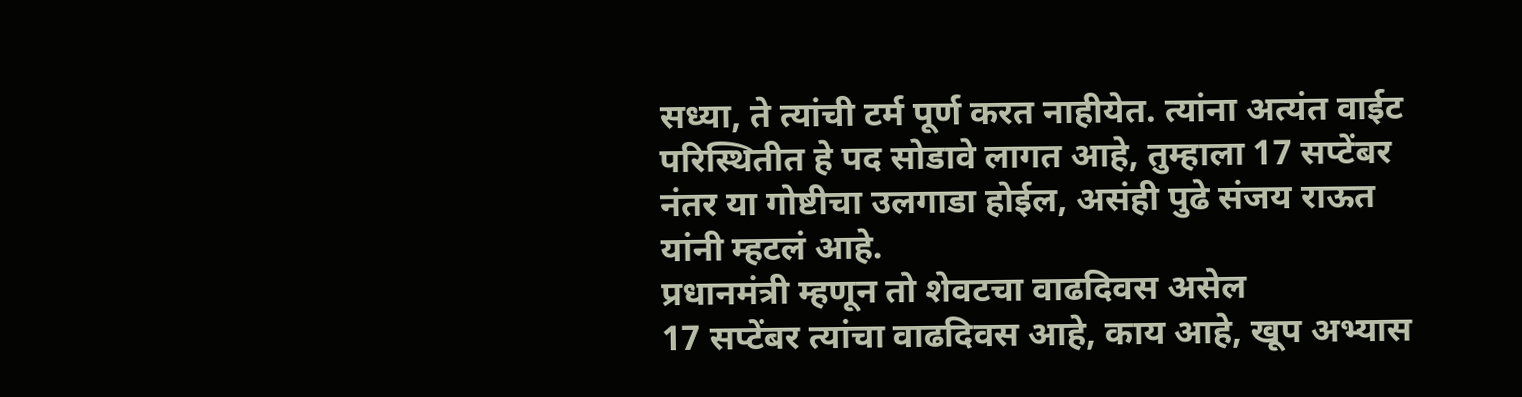सध्या, ते त्यांची टर्म पूर्ण करत नाहीयेत. त्यांना अत्यंत वाईट परिस्थितीत हे पद सोडावे लागत आहे, तुम्हाला 17 सप्टेंबर नंतर या गोष्टीचा उलगाडा होईल, असंही पुढे संजय राऊत यांनी म्हटलं आहे.
प्रधानमंत्री म्हणून तो शेवटचा वाढदिवस असेल
17 सप्टेंबर त्यांचा वाढदिवस आहे, काय आहे, खूप अभ्यास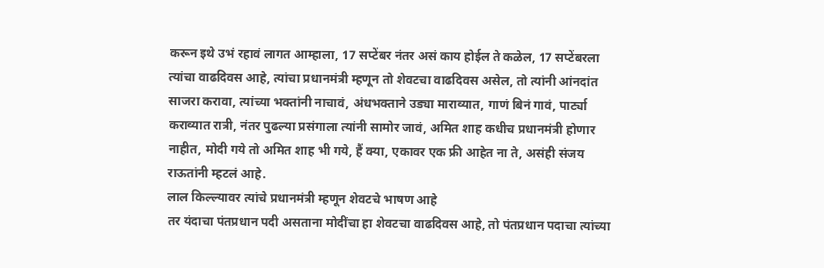करून इथे उभं रहावं लागत आम्हाला, 17 सप्टेंबर नंतर असं काय होईल ते कळेल, 17 सप्टेंबरला त्यांचा वाढदिवस आहे, त्यांचा प्रधानमंत्री म्हणून तो शेवटचा वाढदिवस असेल, तो त्यांनी आंनदांत साजरा करावा, त्यांच्या भक्तांनी नाचावं, अंधभक्ताने उड्या माराव्यात, गाणं बिनं गावं, पार्ट्या कराव्यात रात्री, नंतर पुढल्या प्रसंगाला त्यांनी सामोर जावं, अमित शाह कधीच प्रधानमंत्री होणार नाहीत, मोदी गये तो अमित शाह भी गये, हैं क्या, एकावर एक फ्री आहेत ना ते, असंही संजय राऊतांनी म्हटलं आहे.
लाल किल्ल्यावर त्यांचे प्रधानमंत्री म्हणून शेवटचे भाषण आहे
तर यंदाचा पंतप्रधान पदी असताना मोदींचा हा शेवटचा वाढदिवस आहे, तो पंतप्रधान पदाचा त्यांच्या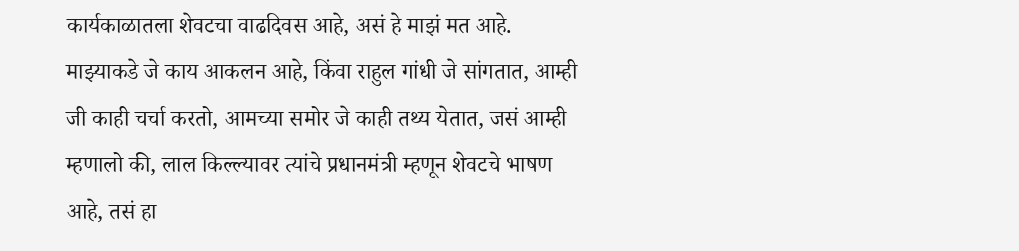कार्यकाळातला शेवटचा वाढदिवस आहे, असं हे माझं मत आहे. माझ्याकडे जे काय आकलन आहे, किंवा राहुल गांधी जे सांगतात, आम्ही जी काही चर्चा करतो, आमच्या समोर जे काही तथ्य येतात, जसं आम्ही म्हणालो की, लाल किल्ल्यावर त्यांचे प्रधानमंत्री म्हणून शेवटचे भाषण आहे, तसं हा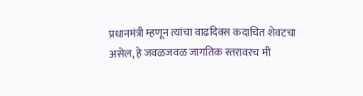प्रधानमंत्री म्हणून त्यांचा वाढदिवस कदाचित शेवटचा असेल, हे जवळजवळ जागतिक स्तरावरच मी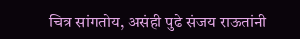चित्र सांगतोय, असंही पुढे संजय राऊतांनी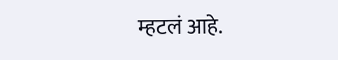म्हटलं आहे.